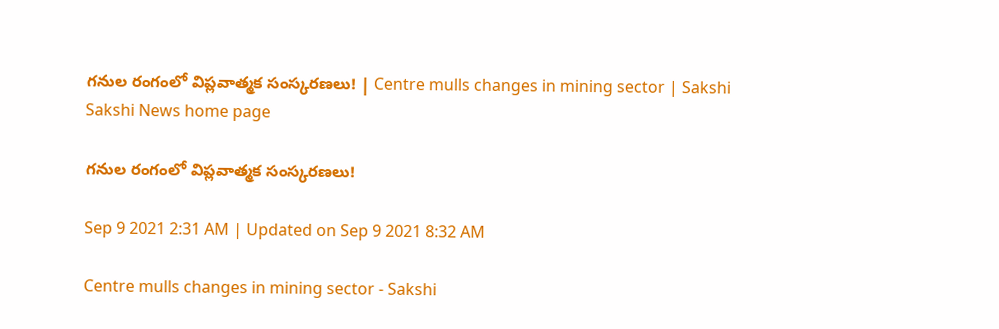గనుల రంగంలో విప్లవాత్మక సంస్కరణలు! | Centre mulls changes in mining sector | Sakshi
Sakshi News home page

గనుల రంగంలో విప్లవాత్మక సంస్కరణలు!

Sep 9 2021 2:31 AM | Updated on Sep 9 2021 8:32 AM

Centre mulls changes in mining sector - Sakshi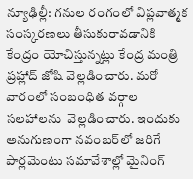న్యూఢిల్లీ: గనుల రంగంలో విప్లవాత్మక  సంస్కరణలు తీసుకురావడానికి కేంద్రం యోచిస్తున్నట్లు కేంద్ర మంత్రి ప్రహ్లాద్‌ జోషి వెల్లడించారు. మరో వారంలో సంబంధిత వర్గాల సలహాలను  వెల్లడించారు. ఇందుకు అనుగుణంగా నవంబర్‌లో జరిగే పార్లమెంటు సమావేశాల్లో మైనింగ్‌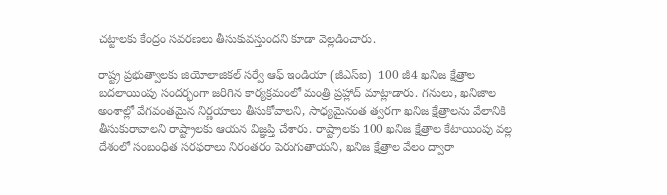చట్టాలకు కేంద్రం సవరణలు తీసుకువస్తుందని కూడా వెల్లడించారు.

రాష్ట్ర ప్రభుత్వాలకు జియోలాజికల్‌ సర్వే ఆఫ్‌ ఇండియా (జీఎస్‌ఐ)  100 జీ4 ఖనిజ క్షేత్రాల బదలాయింపు సందర్భంగా జరిగిన కార్యక్రమంలో మంత్రి ప్రహ్లాద్‌ మాట్లాడారు. గనులు, ఖనిజాల అంశాల్లో వేగవంతమైన నిర్ణయాలు తీసుకోవాలని, సాధ్యమైనంత త్వరగా ఖనిజ క్షేత్రాలను వేలానికి తీసుకురావాలని రాష్ట్రాలకు ఆయన విజ్ఞప్తి చేశారు. రాష్ట్రాలకు 100 ఖనిజ క్షేత్రాల కేటాయింపు వల్ల దేశంలో సంబంధిత సరఫరాలు నిరంతరం పెరుగుతాయని, ఖనిజ క్షేత్రాల వేలం ద్వారా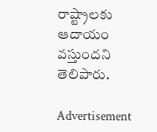రాష్ట్రాలకు ఆదాయం వస్తుందని తెలిపారు.

Advertisement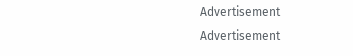Advertisement
Advertisement